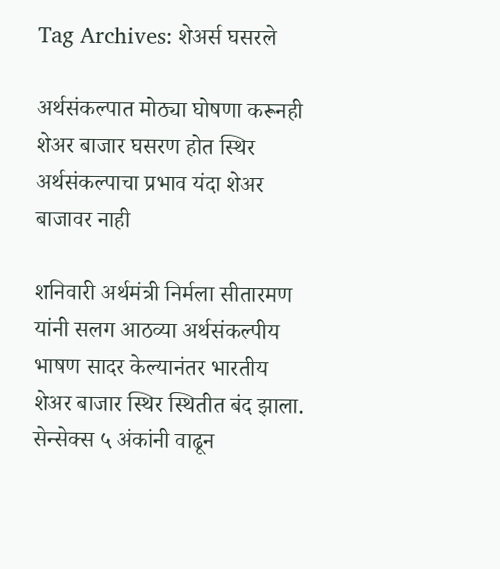Tag Archives: शेअर्स घसरले

अर्थसंकल्पात मोठ्या घोषणा करूनही शेअर बाजार घसरण होत स्थिर अर्थसंकल्पाचा प्रभाव यंदा शेअर बाजावर नाही

शनिवारी अर्थमंत्री निर्मला सीतारमण यांनी सलग आठव्या अर्थसंकल्पीय भाषण सादर केल्यानंतर भारतीय शेअर बाजार स्थिर स्थितीत बंद झाला. सेन्सेक्स ५ अंकांनी वाढून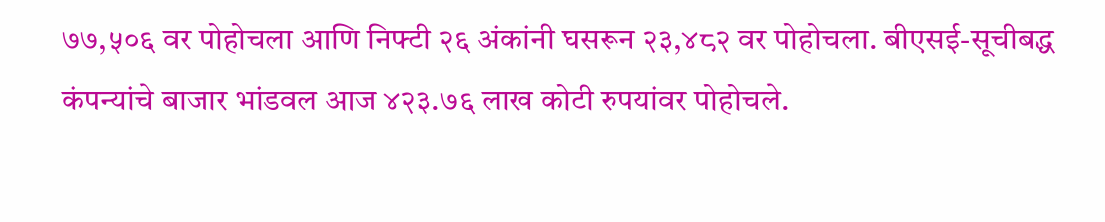७७,५०६ वर पोहोचला आणि निफ्टी २६ अंकांनी घसरून २३,४८२ वर पोहोचला. बीएसई-सूचीबद्ध कंपन्यांचे बाजार भांडवल आज ४२३.७६ लाख कोटी रुपयांवर पोहोचले.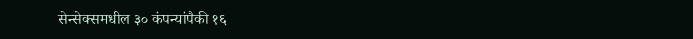सेन्सेक्समधील ३० कंपन्यांपैकी १६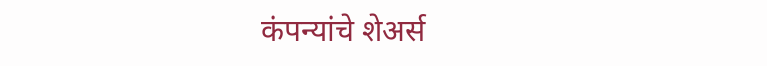कंपन्यांचे शेअर्स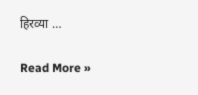हिरव्या …

Read More »